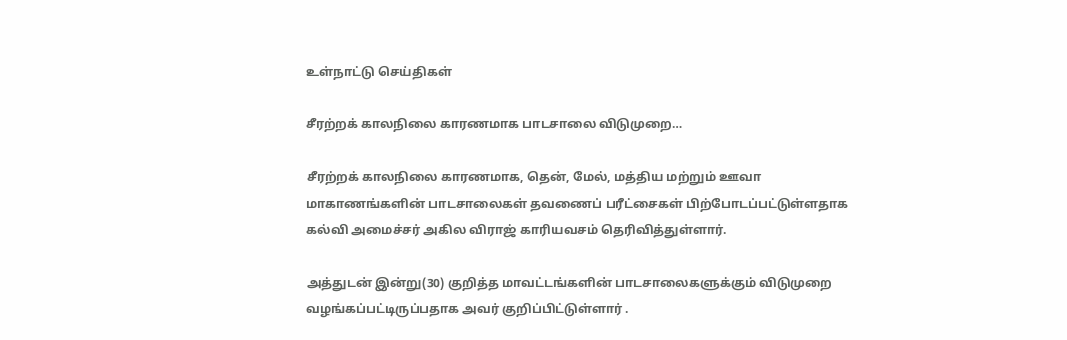உள்நாட்டு செய்திகள்

சீரற்றக் காலநிலை காரணமாக பாடசாலை விடுமுறை…

சீரற்றக் காலநிலை காரணமாக, தென், மேல், மத்திய மற்றும் ஊவா மாகாணங்களின் பாடசாலைகள் தவணைப் பரீட்சைகள் பிற்போடப்பட்டுள்ளதாக கல்வி அமைச்சர் அகில விராஜ் காரியவசம் தெரிவித்துள்ளார்.

அத்துடன் இன்று(30) குறித்த மாவட்டங்களின் பாடசாலைகளுக்கும் விடுமுறை வழங்கப்பட்டிருப்பதாக அவர் குறிப்பிட்டுள்ளார் .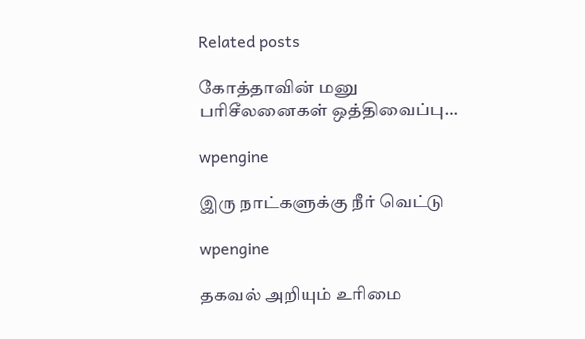Related posts

கோத்தாவின் மனு பரிசீலனைகள் ஒத்திவைப்பு…

wpengine

இரு நாட்களுக்கு நீர் வெட்டு

wpengine

தகவல் அறியும் உரிமை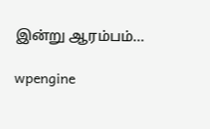இன்று ஆரம்பம்…

wpengine